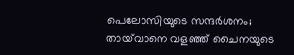പെലോസിയുടെ സന്ദർശനം; തായ്‌വാനെ വളഞ്ഞ് ചൈനയുടെ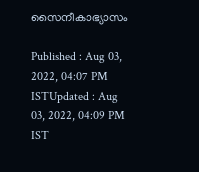സൈനീകാഭ്യാസം

Published : Aug 03, 2022, 04:07 PM ISTUpdated : Aug 03, 2022, 04:09 PM IST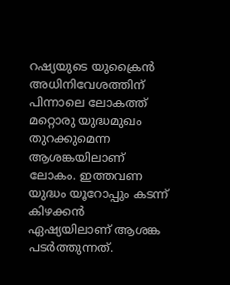റഷ്യയുടെ യുക്രൈന്‍ അധിനിവേശത്തിന് പിന്നാലെ ലോകത്ത് മറ്റൊരു യുദ്ധമുഖം തുറക്കുമെന്ന ആശങ്കയിലാണ് ലോകം. ഇത്തവണ യുദ്ധം യൂറോപ്പും കടന്ന് കിഴക്കന്‍ ഏഷ്യയിലാണ് ആശങ്ക പടര്‍ത്തുന്നത്.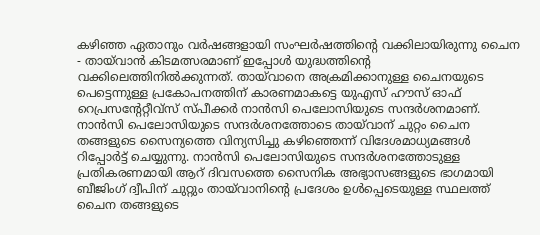കഴിഞ്ഞ ഏതാനും വര്‍ഷങ്ങളായി സംഘര്‍ഷത്തിന്‍റെ വക്കിലായിരുന്നു ചൈന - തായ്‍വാന്‍ കിടമത്സരമാണ് ഇപ്പോള്‍ യുദ്ധത്തിന്‍റെ വക്കിലെത്തിനില്‍ക്കുന്നത്. തായ്‍വാനെ അക്രമിക്കാനുള്ള ചൈനയുടെ പെട്ടെന്നുള്ള പ്രകോപനത്തിന് കാരണമാകട്ടെ യുഎസ് ഹൗസ് ഓഫ് റെപ്രസന്റേറ്റീവ്സ് സ്പീക്കർ നാന്‍സി പെലോസിയുടെ സന്ദര്‍ശനമാണ്. നാന്‍സി പെലോസിയുടെ സന്ദര്‍ശനത്തോടെ തായ്‍വാന് ചുറ്റം ചൈന തങ്ങളുടെ സൈന്യത്തെ വിന്യസിച്ചു കഴിഞ്ഞെന്ന് വിദേശമാധ്യമങ്ങള്‍ റിപ്പോര്‍ട്ട് ചെയ്യുന്നു. നാൻസി പെലോസിയുടെ സന്ദർശനത്തോടുള്ള പ്രതികരണമായി ആറ് ദിവസത്തെ സൈനിക അഭ്യാസങ്ങളുടെ ഭാഗമായി ബീജിംഗ് ദ്വീപിന് ചുറ്റും തായ്‌വാനിന്‍റെ പ്രദേശം ഉൾപ്പെടെയുള്ള സ്ഥലത്ത്  ചൈന തങ്ങളുടെ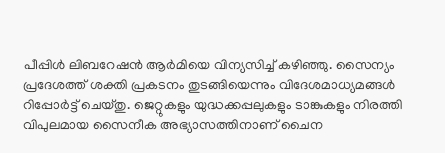പീപ്പിള്‍‌ ലിബറേഷന്‍ ആര്‍മിയെ വിന്യസിച്ച് കഴിഞ്ഞു. സൈന്യം പ്രദേശത്ത് ശക്തി പ്രകടനം തുടങ്ങിയെന്നും വിദേശമാധ്യമങ്ങള്‍ റിപ്പോര്‍ട്ട് ചെയ്തു. ജെറ്റുകളും യുദ്ധക്കപ്പലുകളും ടാങ്കുകളും നിരത്തി വിപുലമായ സൈനീക അഭ്യാസത്തിനാണ് ചൈന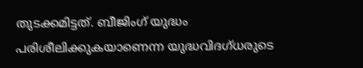തുടക്കമിട്ടത്. ബീജിംഗ് യുദ്ധം പരിശീലിക്കുകയാണെന്ന യുദ്ധവിദഗ്ധരുടെ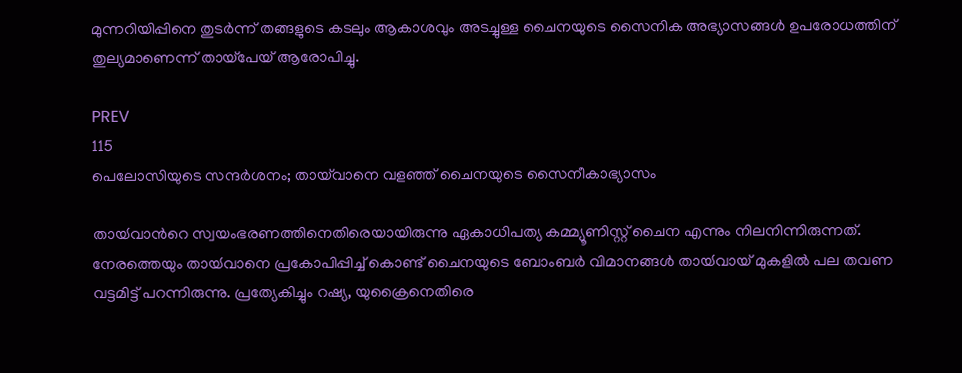മുന്നറിയിപ്പിനെ തുടര്‍ന്ന് തങ്ങളുടെ കടലും ആകാശവും അടച്ചുള്ള ചൈനയുടെ സൈനിക അഭ്യാസങ്ങൾ ഉപരോധത്തിന് തുല്യമാണെന്ന് തായ്പേയ് ആരോപിച്ചു.

PREV
115
പെലോസിയുടെ സന്ദർശനം; തായ്‌വാനെ വളഞ്ഞ് ചൈനയുടെ സൈനീകാഭ്യാസം

തായ്‍വാന്‍റെ സ്വയംഭരണത്തിനെതിരെയായിരുന്നു ഏകാധിപത്യ കമ്മ്യൂണിസ്റ്റ് ചൈന എന്നും നിലനിന്നിരുന്നത്. നേരത്തെയും തായ്‍വാനെ പ്രകോപിപ്പിച്ച് കൊണ്ട് ചൈനയുടെ ബോംബര്‍ വിമാനങ്ങള്‍ തായ്‍വായ് മുകളില്‍ പല തവണ വട്ടമിട്ട് പറന്നിരുന്നു. പ്രത്യേകിച്ചും റഷ്യ, യുക്രൈനെതിരെ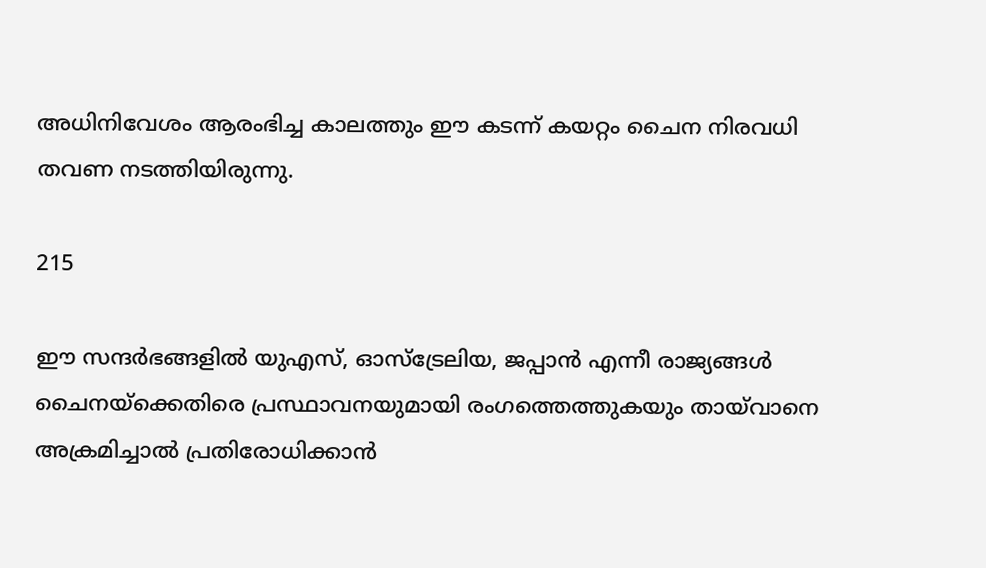അധിനിവേശം ആരംഭിച്ച കാലത്തും ഈ കടന്ന് കയറ്റം ചൈന നിരവധി തവണ നടത്തിയിരുന്നു.

215

ഈ സന്ദര്‍ഭങ്ങളില്‍ യുഎസ്, ഓസ്ട്രേലിയ, ജപ്പാന്‍ എന്നീ രാജ്യങ്ങള്‍ ചൈനയ്ക്കെതിരെ പ്രസ്ഥാവനയുമായി രംഗത്തെത്തുകയും തായ്‍വാനെ അക്രമിച്ചാല്‍ പ്രതിരോധിക്കാന്‍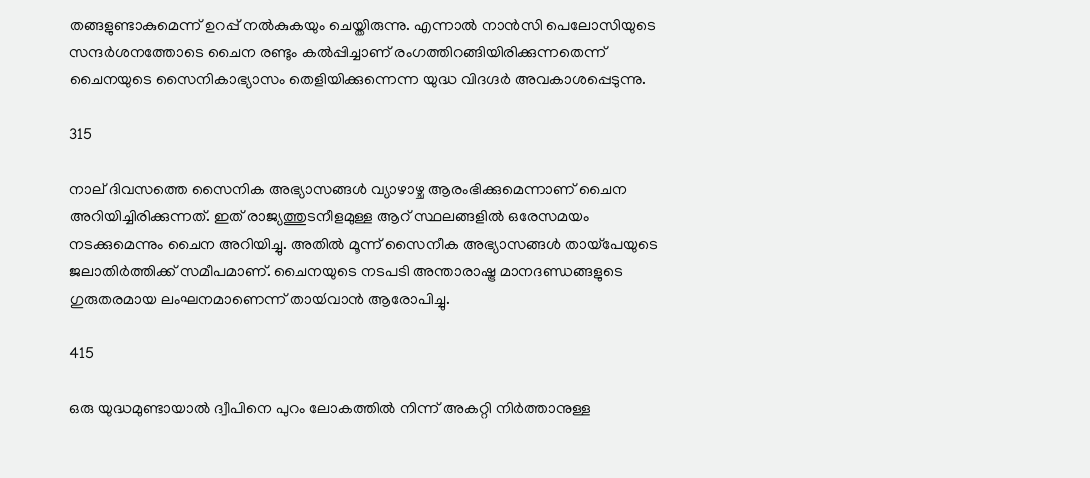തങ്ങളുണ്ടാകുമെന്ന് ഉറപ്പ് നല്‍കുകയും ചെയ്തിരുന്നു. എന്നാല്‍ നാന്‍സി പെലോസിയുടെ സന്ദര്‍ശനത്തോടെ ചൈന രണ്ടും കല്‍പ്പിച്ചാണ് രംഗത്തിറങ്ങിയിരിക്കുന്നതെന്ന് ചൈനയുടെ സൈനികാഭ്യാസം തെളിയിക്കുന്നെന്ന യുദ്ധ വിദഗ്ദര്‍ അവകാശപ്പെടുന്നു.

315

നാല് ദിവസത്തെ സൈനിക അഭ്യാസങ്ങൾ വ്യാഴാഴ്ച ആരംഭിക്കുമെന്നാണ് ചൈന അറിയിച്ചിരിക്കുന്നത്. ഇത് രാജ്യത്തുടനീളമുള്ള ആറ് സ്ഥലങ്ങളിൽ ഒരേസമയം നടക്കുമെന്നും ചൈന അറിയിച്ചു. അതിൽ മൂന്ന് സൈനീക അഭ്യാസങ്ങള്‍ തായ്പേയുടെ ജലാതിര്‍ത്തിക്ക് സമീപമാണ്. ചൈനയുടെ നടപടി അന്താരാഷ്ട്ര മാനദണ്ഡങ്ങളുടെ ഗുരുതരമായ ലംഘനമാണെന്ന് തായ്‍വാന്‍ ആരോപിച്ചു.

415

ഒരു യുദ്ധമുണ്ടായാൽ ദ്വീപിനെ പുറം ലോകത്തിൽ നിന്ന് അകറ്റി നിര്‍ത്താനുള്ള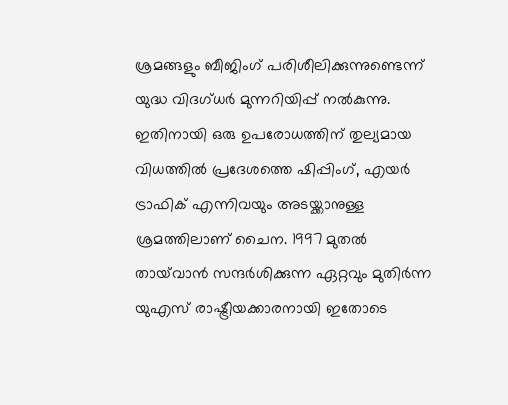ശ്രമങ്ങളും ബീജിംഗ് പരിശീലിക്കുന്നുണ്ടെന്ന് യുദ്ധ വിദഗ്ധർ മുന്നറിയിപ്പ് നല്‍കുന്നു. ഇതിനായി ഒരു ഉപരോധത്തിന് തുല്യമായ വിധത്തിൽ പ്രദേശത്തെ ഷിപ്പിംഗ്, എയർ ട്രാഫിക് എന്നിവയും അടയ്ക്കാനുള്ള ശ്രമത്തിലാണ് ചൈന. 1997 മുതൽ തായ്‌വാൻ സന്ദർശിക്കുന്ന ഏറ്റവും മുതിർന്ന യുഎസ് രാഷ്ട്രീയക്കാരനായി ഇതോടെ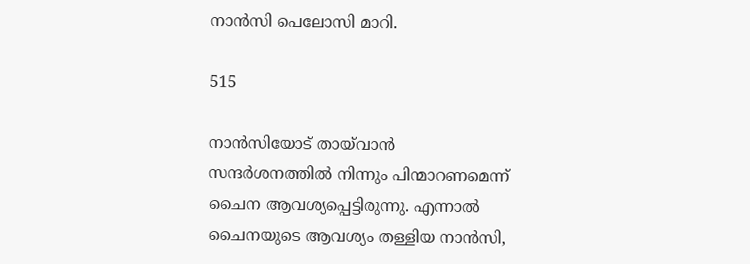നാന്‍സി പെലോസി മാറി.

515

നാന്‍സിയോട് തായ്‍വാന്‍ സന്ദര്‍ശനത്തില്‍ നിന്നും പിന്മാറണമെന്ന് ചൈന ആവശ്യപ്പെട്ടിരുന്നു. എന്നാല്‍ ചൈനയുടെ ആവശ്യം തള്ളിയ നാന്‍സി,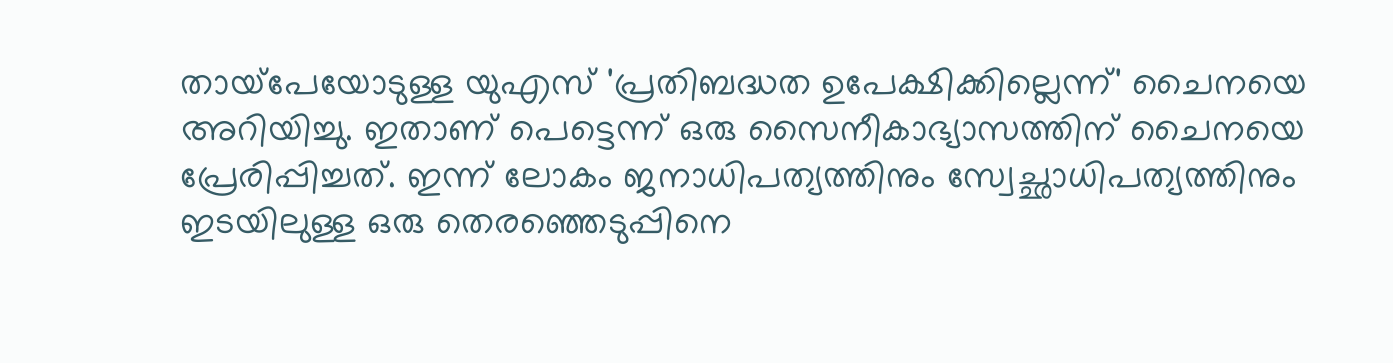തായ്‌പേയോടുള്ള യുഎസ് 'പ്രതിബദ്ധത ഉപേക്ഷിക്കില്ലെന്ന്' ചൈനയെ അറിയിച്ചു. ഇതാണ് പെട്ടെന്ന് ഒരു സൈനീകാഭ്യാസത്തിന് ചൈനയെ പ്രേരിപ്പിച്ചത്. ഇന്ന് ലോകം ജനാധിപത്യത്തിനും സ്വേച്ഛാധിപത്യത്തിനും ഇടയിലുള്ള ഒരു തെരഞ്ഞെടുപ്പിനെ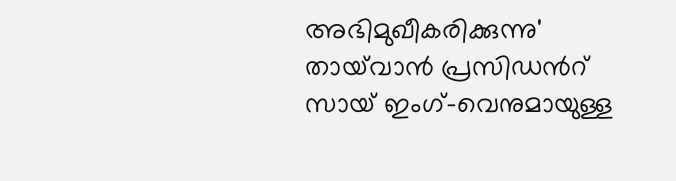അഭിമുഖീകരിക്കുന്നു' തായ്‌വാൻ പ്രസിഡന്‍റ് സായ് ഇംഗ്-വെനുമായുള്ള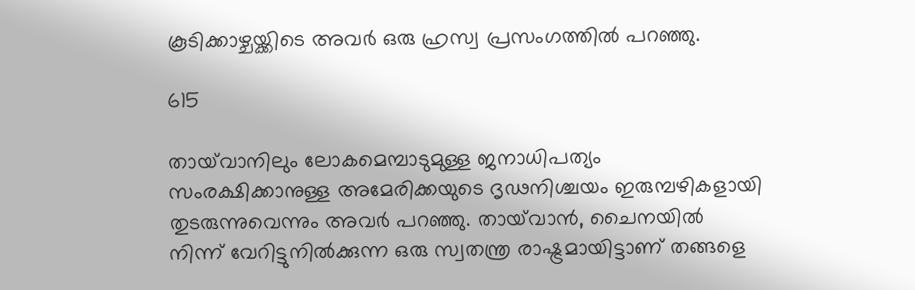കൂടിക്കാഴ്ചയ്ക്കിടെ അവർ ഒരു ഹ്രസ്വ പ്രസംഗത്തിൽ പറഞ്ഞു.

615

തായ്‌വാനിലും ലോകമെമ്പാടുമുള്ള ജനാധിപത്യം സംരക്ഷിക്കാനുള്ള അമേരിക്കയുടെ ദൃഢനിശ്ചയം ഇരുമ്പഴികളായി തുടരുന്നുവെന്നും അവര്‍ പറഞ്ഞു. തായ്‌വാൻ, ചൈനയിൽ നിന്ന് വേറിട്ടുനിൽക്കുന്ന ഒരു സ്വതന്ത്ര രാഷ്ട്രമായിട്ടാണ് തങ്ങളെ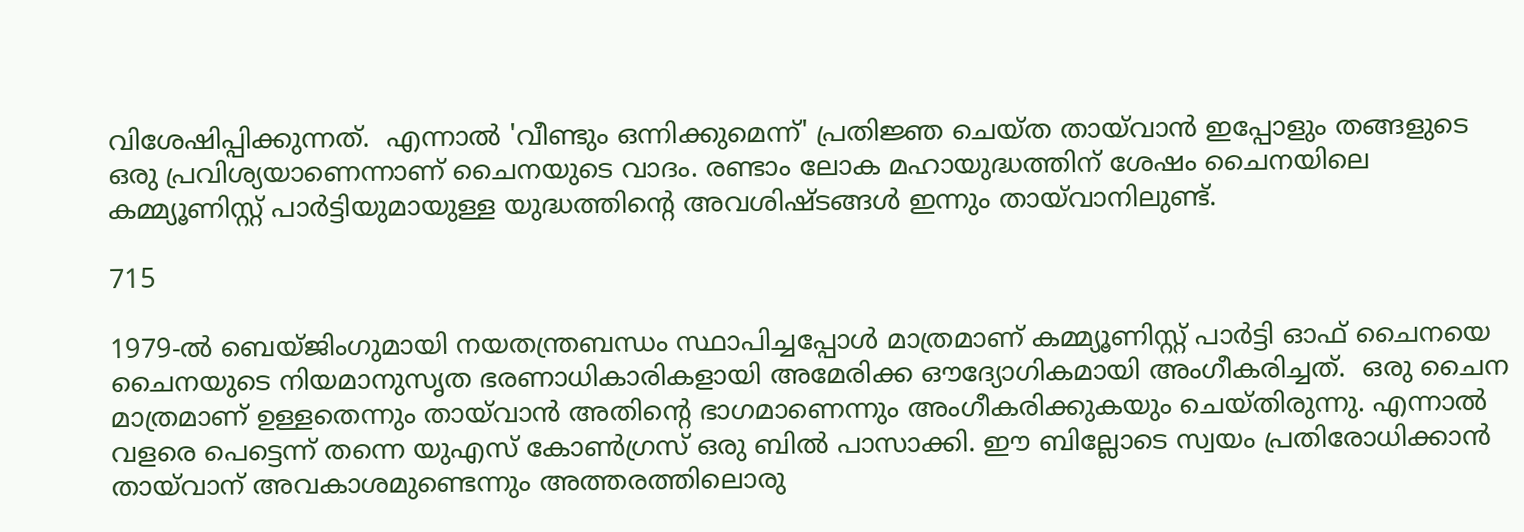വിശേഷിപ്പിക്കുന്നത്.  എന്നാൽ 'വീണ്ടും ഒന്നിക്കുമെന്ന്' പ്രതിജ്ഞ ചെയ്ത തായ്‍വാന്‍ ഇപ്പോളും തങ്ങളുടെ ഒരു പ്രവിശ്യയാണെന്നാണ് ചൈനയുടെ വാദം. രണ്ടാം ലോക മഹായുദ്ധത്തിന് ശേഷം ചൈനയിലെ കമ്മ്യൂണിസ്റ്റ് പാർട്ടിയുമായുള്ള യുദ്ധത്തിന്‍റെ അവശിഷ്ടങ്ങള്‍ ഇന്നും തായ്‍വാനിലുണ്ട്.

715

1979-ൽ ബെയ്ജിംഗുമായി നയതന്ത്രബന്ധം സ്ഥാപിച്ചപ്പോൾ മാത്രമാണ് കമ്മ്യൂണിസ്റ്റ് പാര്‍ട്ടി ഓഫ് ചൈനയെ ചൈനയുടെ നിയമാനുസൃത ഭരണാധികാരികളായി അമേരിക്ക ഔദ്യോഗികമായി അംഗീകരിച്ചത്.  ഒരു ചൈന മാത്രമാണ് ഉള്ളതെന്നും തായ്‍വാന്‍ അതിന്‍റെ ഭാഗമാണെന്നും അംഗീകരിക്കുകയും ചെയ്തിരുന്നു. എന്നാല്‍ വളരെ പെട്ടെന്ന് തന്നെ യുഎസ് കോൺഗ്രസ് ഒരു ബിൽ പാസാക്കി. ഈ ബില്ലോടെ സ്വയം പ്രതിരോധിക്കാന്‍ തായ്‍വാന് അവകാശമുണ്ടെന്നും അത്തരത്തിലൊരു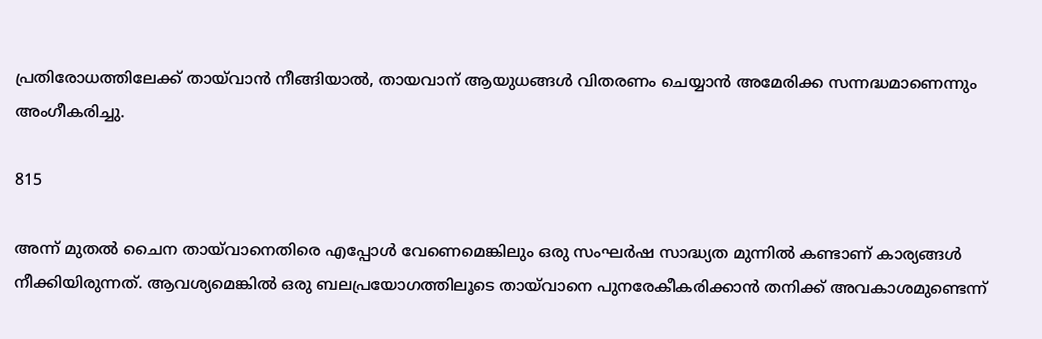പ്രതിരോധത്തിലേക്ക് തായ്‍വാന്‍ നീങ്ങിയാല്‍, തായവാന് ആയുധങ്ങള്‍ വിതരണം ചെയ്യാന്‍ അമേരിക്ക സന്നദ്ധമാണെന്നും അംഗീകരിച്ചു.

815

അന്ന് മുതൽ ചൈന തായ്‍വാനെതിരെ എപ്പോള്‍ വേണെമെങ്കിലും ഒരു സംഘര്‍ഷ സാദ്ധ്യത മുന്നില്‍ കണ്ടാണ് കാര്യങ്ങള്‍ നീക്കിയിരുന്നത്. ആവശ്യമെങ്കില്‍ ഒരു ബലപ്രയോഗത്തിലൂടെ തായ്‍വാനെ പുനരേകീകരിക്കാന്‍ തനിക്ക് അവകാശമുണ്ടെന്ന്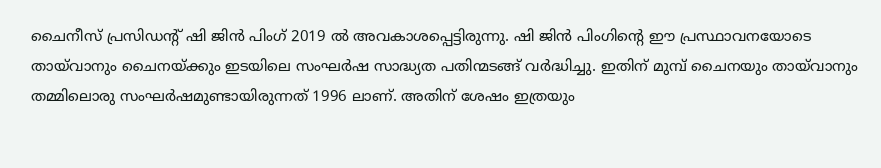ചൈനീസ് പ്രസിഡന്‍റ് ഷി ജിന്‍ പിംഗ് 2019 ല്‍ അവകാശപ്പെട്ടിരുന്നു. ഷി ജിന്‍ പിംഗിന്‍റെ ഈ പ്രസ്ഥാവനയോടെ തായ്‍വാനും ചൈനയ്ക്കും ഇടയിലെ സംഘര്‍ഷ സാദ്ധ്യത പതിന്മടങ്ങ് വര്‍ദ്ധിച്ചു. ഇതിന് മുമ്പ് ചൈനയും തായ്‍വാനും തമ്മിലൊരു സംഘര്‍ഷമുണ്ടായിരുന്നത് 1996 ലാണ്. അതിന് ശേഷം ഇത്രയും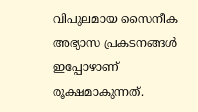വിപുലമായ സൈനീക അഭ്യാസ പ്രകടനങ്ങള്‍ ഇപ്പോഴാണ് രൂക്ഷമാകുന്നത്.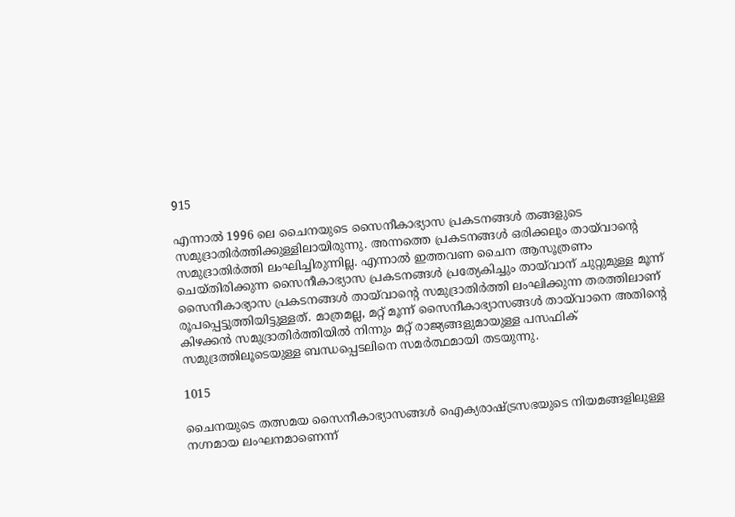915

എന്നാല്‍ 1996 ലെ ചൈനയുടെ സൈനീകാഭ്യാസ പ്രകടനങ്ങള്‍ തങ്ങളുടെ സമുദ്രാതിര്‍ത്തിക്കുള്ളിലായിരുന്നു. അന്നത്തെ പ്രകടനങ്ങള്‍ ഒരിക്കലും തായ്‍വാന്‍റെ സമുദ്രാതിര്‍ത്തി ലംഘിച്ചിരുന്നില്ല. എന്നാല്‍ ഇത്തവണ ചൈന ആസൂത്രണം ചെയ്തിരിക്കുന്ന സൈനീകാഭ്യാസ പ്രകടനങ്ങള്‍ പ്രത്യേകിച്ചും തായ്‍വാന് ചുറ്റുമുള്ള മൂന്ന് സൈനീകാഭ്യാസ പ്രകടനങ്ങള്‍ തായ്‍വാന്‍റെ സമുദ്രാതിര്‍ത്തി ലംഘിക്കുന്ന തരത്തിലാണ് രൂപപ്പെട്ടുത്തിയിട്ടുള്ളത്. മാത്രമല്ല, മറ്റ് മൂന്ന് സൈനീകാഭ്യാസങ്ങള്‍ തായ്‍വാനെ അതിന്‍റെ കിഴക്കന്‍ സമുദ്രാതിര്‍ത്തിയില്‍ നിന്നും മറ്റ് രാജ്യങ്ങളുമായുള്ള പസഫിക് സമുദ്രത്തിലൂടെയുള്ള ബന്ധപ്പെടലിനെ സമര്‍ത്ഥമായി തടയുന്നു.

1015

ചൈനയുടെ തത്സമയ സൈനീകാഭ്യാസങ്ങള്‍ ഐക്യരാഷ്ട്രസഭയുടെ നിയമങ്ങളിലുള്ള നഗ്നമായ ലംഘനമാണെന്ന്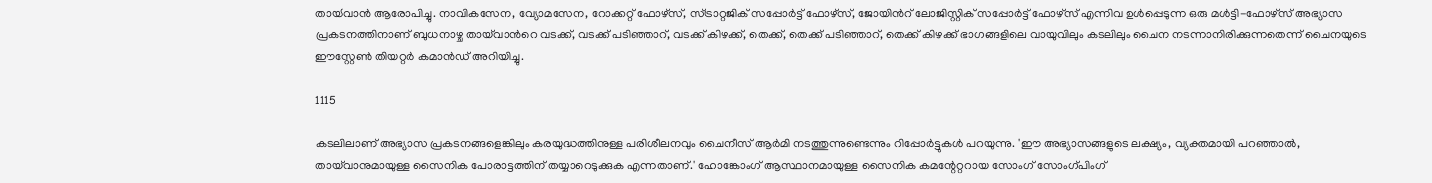തായ്‍വാന്‍ ആരോപിച്ചു. നാവികസേന, വ്യോമസേന, റോക്കറ്റ് ഫോഴ്‌സ്, സ്ട്രാറ്റജിക് സപ്പോർട്ട് ഫോഴ്‌സ്, ജോയിന്‍റ് ലോജിസ്റ്റിക് സപ്പോർട്ട് ഫോഴ്‌സ് എന്നിവ ഉൾപ്പെടുന്ന ഒരു മൾട്ടി-ഫോഴ്‌സ് അഭ്യാസ പ്രകടനത്തിനാണ് ബുധനാഴ്ച തായ്‌വാന്‍റെ വടക്ക്, വടക്ക് പടിഞ്ഞാറ്, വടക്ക് കിഴക്ക്, തെക്ക്, തെക്ക് പടിഞ്ഞാറ്, തെക്ക് കിഴക്ക് ഭാഗങ്ങളിലെ വായുവിലും കടലിലും ചൈന നടന്നാനിരിക്കുന്നതെന്ന് ചൈനയുടെ ഈസ്റ്റേൺ തിയറ്റർ കമാൻഡ് അറിയിച്ചു.

1115

കടലിലാണ് അഭ്യാസ പ്രകടനങ്ങളെങ്കിലും കരയുദ്ധത്തിനുള്ള പരിശീലനവും ചൈനീസ് ആര്‍മി നടത്തുന്നുണ്ടെന്നും റിപ്പോര്‍ട്ടുകള്‍ പറയുന്നു. 'ഈ അഭ്യാസങ്ങളുടെ ലക്ഷ്യം, വ്യക്തമായി പറഞ്ഞാൽ, തായ്‌വാനുമായുള്ള സൈനിക പോരാട്ടത്തിന് തയ്യാറെടുക്കുക എന്നതാണ്.' ഹോങ്കോംഗ് ആസ്ഥാനമായുള്ള സൈനിക കമന്റേറ്ററായ സോംഗ് സോംഗ്പിംഗ്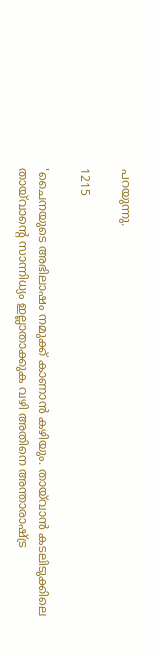പറയുന്നു.

1215

'ചൈനയുടെ അഭിലാഷം നമുക്ക് കാണാൻ കഴിയും. തായ്‌വാൻ കടലിടുക്കിലെ തായ്‍വാന്‍റെ സാന്നിധ്യം ഇല്ലാതാക്കുക വഴി അതിനെ അന്താരാഷ്ട്ര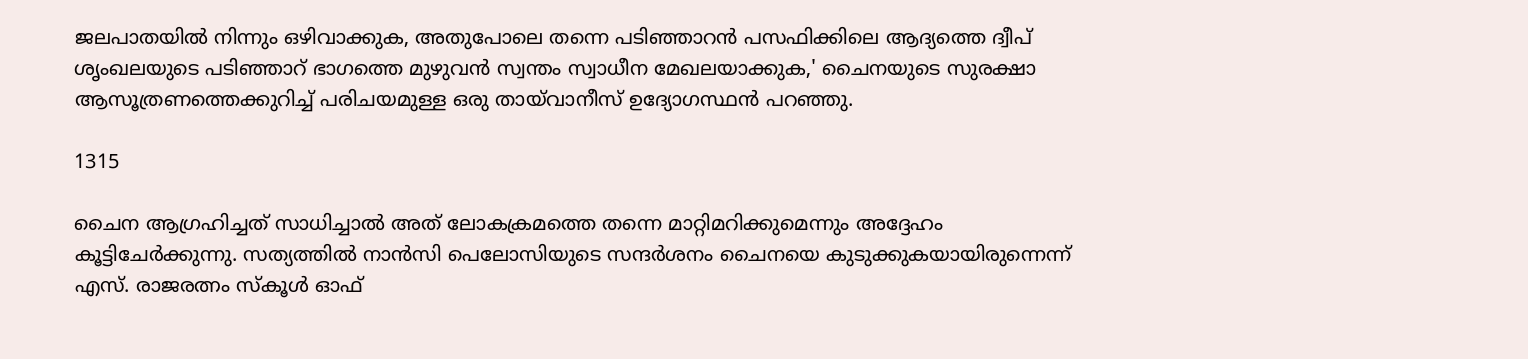ജലപാതയില്‍ നിന്നും ഒഴിവാക്കുക, അതുപോലെ തന്നെ പടിഞ്ഞാറൻ പസഫിക്കിലെ ആദ്യത്തെ ദ്വീപ് ശൃംഖലയുടെ പടിഞ്ഞാറ് ഭാഗത്തെ മുഴുവൻ സ്വന്തം സ്വാധീന മേഖലയാക്കുക,' ചൈനയുടെ സുരക്ഷാ ആസൂത്രണത്തെക്കുറിച്ച് പരിചയമുള്ള ഒരു തായ്‌വാനീസ് ഉദ്യോഗസ്ഥൻ പറഞ്ഞു.

1315

ചൈന ആഗ്രഹിച്ചത് സാധിച്ചാല്‍ അത് ലോകക്രമത്തെ തന്നെ മാറ്റിമറിക്കുമെന്നും അദ്ദേഹം കൂട്ടിചേര്‍ക്കുന്നു. സത്യത്തില്‍ നാന്‍സി പെലോസിയുടെ സന്ദര്‍ശനം ചൈനയെ കുടുക്കുകയായിരുന്നെന്ന് എസ്. രാജരത്നം സ്കൂൾ ഓഫ്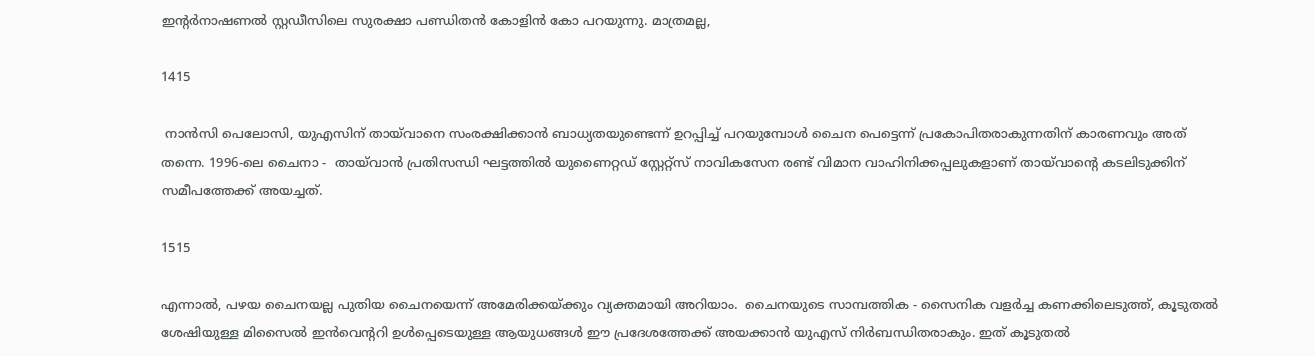ഇന്‍റർനാഷണൽ സ്റ്റഡീസിലെ സുരക്ഷാ പണ്ഡിതൻ കോളിൻ കോ പറയുന്നു. മാത്രമല്ല,

1415

 നാന്‍സി പെലോസി, യുഎസിന് തായ്‍വാനെ സംരക്ഷിക്കാന്‍ ബാധ്യതയുണ്ടെന്ന് ഉറപ്പിച്ച് പറയുമ്പോള്‍ ചൈന പെട്ടെന്ന് പ്രകോപിതരാകുന്നതിന് കാരണവും അത് തന്നെ. 1996-ലെ ചൈനാ -  തായ്‍വാന്‍ പ്രതിസന്ധി ഘട്ടത്തില്‍ യുണൈറ്റഡ് സ്റ്റേറ്റ്സ് നാവികസേന രണ്ട് വിമാന വാഹിനിക്കപ്പലുകളാണ് തായ്‍വാന്‍റെ കടലിടുക്കിന് സമീപത്തേക്ക് അയച്ചത്.

1515

എന്നാല്‍, പഴയ ചൈനയല്ല പുതിയ ചൈനയെന്ന് അമേരിക്കയ്ക്കും വ്യക്തമായി അറിയാം.  ചൈനയുടെ സാമ്പത്തിക - സൈനിക വളർച്ച കണക്കിലെടുത്ത്, കൂടുതൽ ശേഷിയുള്ള മിസൈൽ ഇൻവെന്‍ററി ഉൾപ്പെടെയുള്ള ആയുധങ്ങള്‍ ഈ പ്രദേശത്തേക്ക് അയക്കാന്‍ യുഎസ് നിര്‍ബന്ധിതരാകും. ഇത് കൂടുതൽ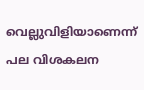വെല്ലുവിളിയാണെന്ന് പല വിശകലന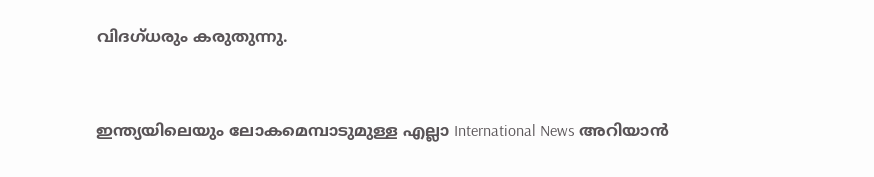വിദഗ്ധരും കരുതുന്നു.


ഇന്ത്യയിലെയും ലോകമെമ്പാടുമുള്ള എല്ലാ International News അറിയാൻ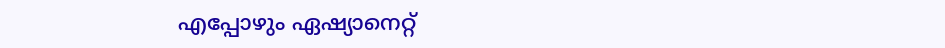എപ്പോഴും ഏഷ്യാനെറ്റ്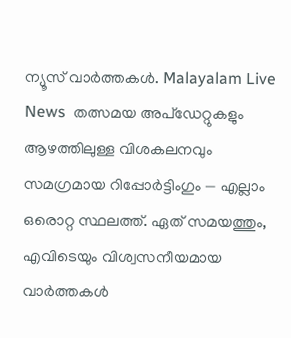ന്യൂസ് വാർത്തകൾ. Malayalam Live News  തത്സമയ അപ്‌ഡേറ്റുകളും ആഴത്തിലുള്ള വിശകലനവും സമഗ്രമായ റിപ്പോർട്ടിംഗും — എല്ലാം ഒരൊറ്റ സ്ഥലത്ത്. ഏത് സമയത്തും, എവിടെയും വിശ്വസനീയമായ വാർത്തകൾ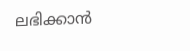ലഭിക്കാൻ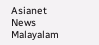Asianet News Malayalam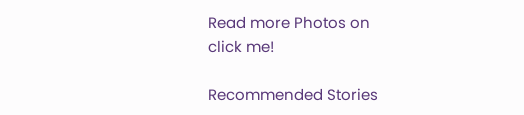Read more Photos on
click me!

Recommended Stories